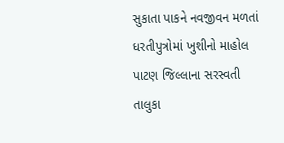સુકાતા પાકને નવજીવન મળતાં ધરતીપુત્રોમાં ખુશીનો માહોલ
પાટણ જિલ્લાના સરસ્વતી તાલુકા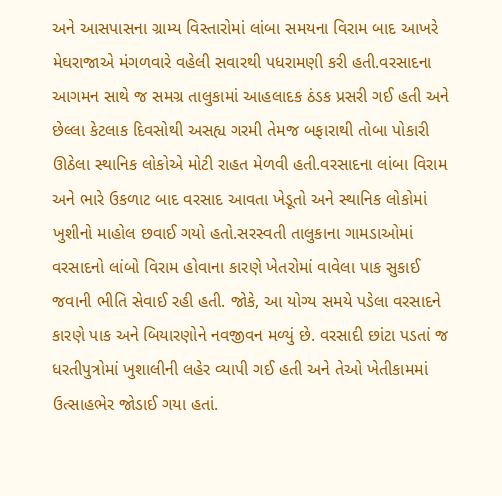અને આસપાસના ગ્રામ્ય વિસ્તારોમાં લાંબા સમયના વિરામ બાદ આખરે મેઘરાજાએ મંગળવારે વહેલી સવારથી પધરામણી કરી હતી.વરસાદના આગમન સાથે જ સમગ્ર તાલુકામાં આહલાદક ઠંડક પ્રસરી ગઈ હતી અને છેલ્લા કેટલાક દિવસોથી અસહ્ય ગરમી તેમજ બફારાથી તોબા પોકારી ઊઠેલા સ્થાનિક લોકોએ મોટી રાહત મેળવી હતી.વરસાદના લાંબા વિરામ અને ભારે ઉકળાટ બાદ વરસાદ આવતા ખેડૂતો અને સ્થાનિક લોકોમાં ખુશીનો માહોલ છવાઈ ગયો હતો.સરસ્વતી તાલુકાના ગામડાઓમાં વરસાદનો લાંબો વિરામ હોવાના કારણે ખેતરોમાં વાવેલા પાક સુકાઈ જવાની ભીતિ સેવાઈ રહી હતી. જોકે, આ યોગ્ય સમયે પડેલા વરસાદને કારણે પાક અને બિયારણોને નવજીવન મળ્યું છે. વરસાદી છાંટા પડતાં જ ધરતીપુત્રોમાં ખુશાલીની લહેર વ્યાપી ગઈ હતી અને તેઓ ખેતીકામમાં ઉત્સાહભેર જોડાઈ ગયા હતાં.